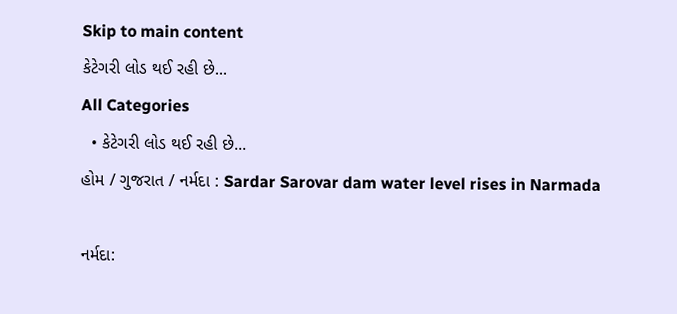Skip to main content
કેટેગરી લોડ થઈ રહી છે...
All Categories
  • કેટેગરી લોડ થઈ રહી છે...
હોમ / ગુજરાત / નર્મદા : Sardar Sarovar dam water level rises in Narmada

નર્મદા: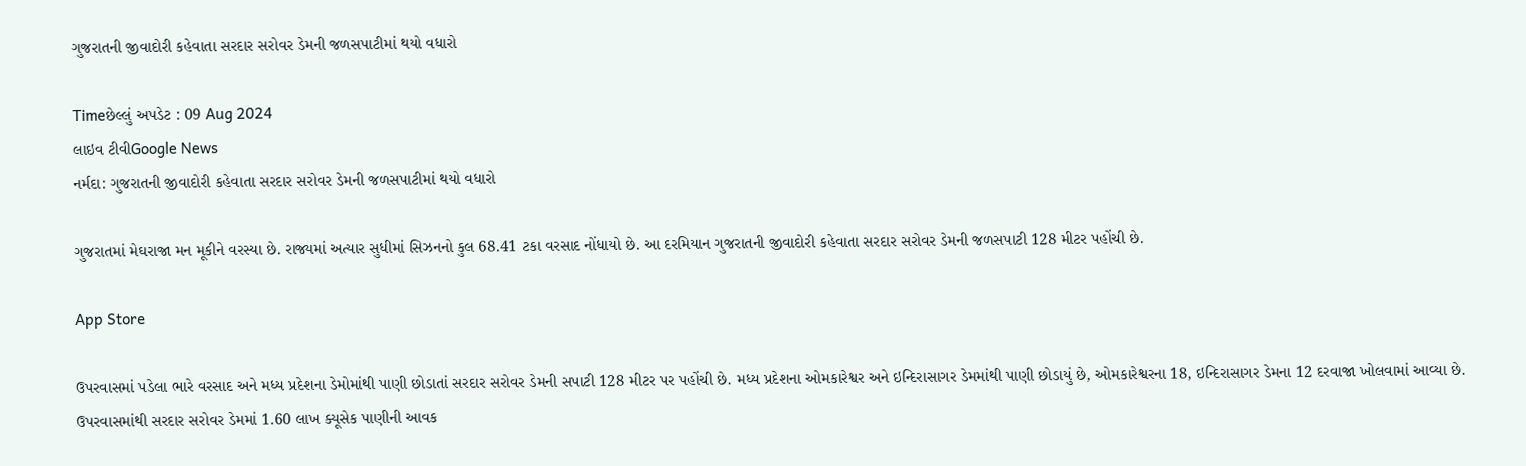ગુજરાતની જીવાદોરી કહેવાતા સરદાર સરોવર ડેમની જળસપાટીમાં થયો વધારો

Timeછેલ્લું અપડેટ : 09 Aug 2024
લાઇવ ટીવીGoogle News
નર્મદા: ગુજરાતની જીવાદોરી કહેવાતા સરદાર સરોવર ડેમની જળસપાટીમાં થયો વધારો

ગુજરાતમાં મેઘરાજા મન મૂકીને વરસ્યા છે. રાજ્યમાં અત્યાર સુધીમાં સિઝનનો કુલ 68.41 ટકા વરસાદ નોંધાયો છે. આ દરમિયાન ગુજરાતની જીવાદોરી કહેવાતા સરદાર સરોવર ડેમની જળસપાટી 128 મીટર પહોંચી છે.

App Store

ઉપરવાસમાં પડેલા ભારે વરસાદ અને મધ્ય પ્રદેશના ડેમોમાંથી પાણી છોડાતાં સરદાર સરોવર ડેમની સપાટી 128 મીટર પર પહોંચી છે. મધ્ય પ્રદેશના ઓમકારેશ્વર અને ઇન્દિરાસાગર ડેમમાંથી પાણી છોડાયું છે, ઓમકારેશ્વરના 18, ઇન્દિરાસાગર ડેમના 12 દરવાજા ખોલવામાં આવ્યા છે. ઉપરવાસમાંથી સરદાર સરોવર ડેમમાં 1.60 લાખ ક્યૂસેક પાણીની આવક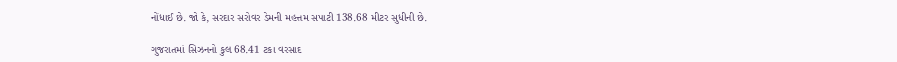નોંધાઈ છે. જો કે, સરદાર સરોવર ડેમની મહત્તમ સપાટી 138.68 મીટર સુધીની છે.

ગુજરાતમાં સિઝનનો કુલ 68.41 ટકા વરસાદ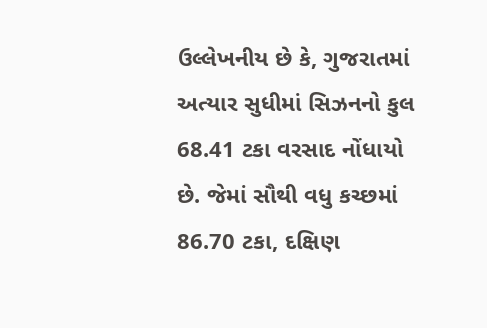ઉલ્લેખનીય છે કે, ગુજરાતમાં અત્યાર સુધીમાં સિઝનનો કુલ 68.41 ટકા વરસાદ નોંધાયો છે. જેમાં સૌથી વધુ કચ્છમાં 86.70 ટકા, દક્ષિણ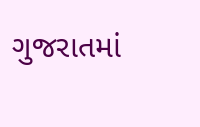ગુજરાતમાં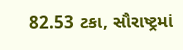82.53 ટકા, સૌરાષ્ટ્રમાં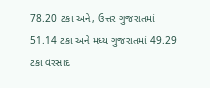78.20 ટકા અને, ઉત્તર ગુજરાતમાં 51.14 ટકા અને મધ્ય ગુજરાતમાં 49.29 ટકા વરસાદ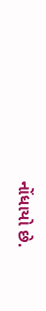નોંધાયો છે.